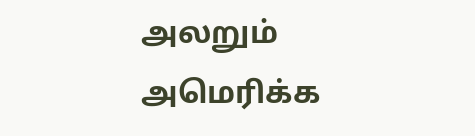அலறும் அமெரிக்க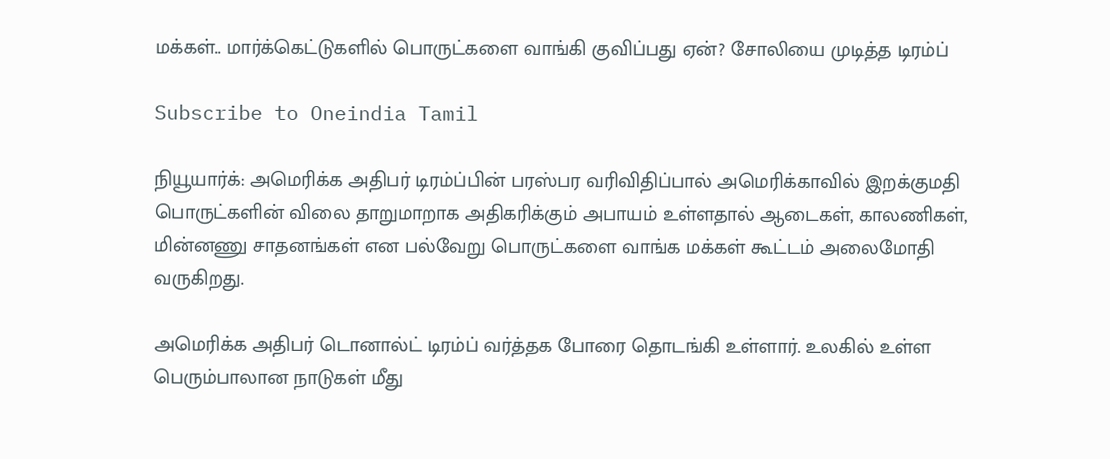மக்கள்.. மார்க்கெட்டுகளில் பொருட்களை வாங்கி குவிப்பது ஏன்? சோலியை முடித்த டிரம்ப்

Subscribe to Oneindia Tamil

நியூயார்க்: அமெரிக்க அதிபர் டிரம்ப்பின் பரஸ்பர வரிவிதிப்பால் அமெரிக்காவில் இறக்குமதி பொருட்களின் விலை தாறுமாறாக அதிகரிக்கும் அபாயம் உள்ளதால் ஆடைகள், காலணிகள், மின்னணு சாதனங்கள் என பல்வேறு பொருட்களை வாங்க மக்கள் கூட்டம் அலைமோதி வருகிறது.

அமெரிக்க அதிபர் டொனால்ட் டிரம்ப் வர்த்தக போரை தொடங்கி உள்ளார். உலகில் உள்ள பெரும்பாலான நாடுகள் மீது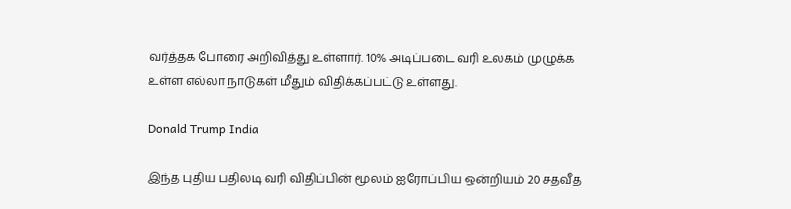வர்த்தக போரை அறிவித்து உள்ளார். 10% அடிப்படை வரி உலகம் முழுக்க உள்ள எல்லா நாடுகள் மீதும் விதிக்கப்பட்டு உள்ளது.

Donald Trump India

இந்த புதிய பதிலடி வரி விதிப்பின் மூலம் ஐரோப்பிய ஒன்றியம் 20 சதவீத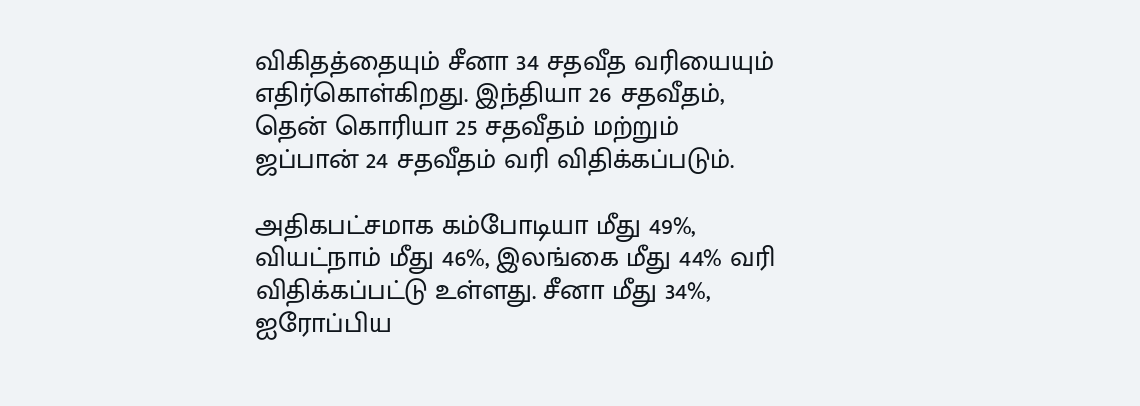விகிதத்தையும் சீனா 34 சதவீத வரியையும் எதிர்கொள்கிறது. இந்தியா 26 சதவீதம், தென் கொரியா 25 சதவீதம் மற்றும் ஜப்பான் 24 சதவீதம் வரி விதிக்கப்படும்.

அதிகபட்சமாக கம்போடியா மீது 49%, வியட்நாம் மீது 46%, இலங்கை மீது 44% வரி விதிக்கப்பட்டு உள்ளது. சீனா மீது 34%, ஐரோப்பிய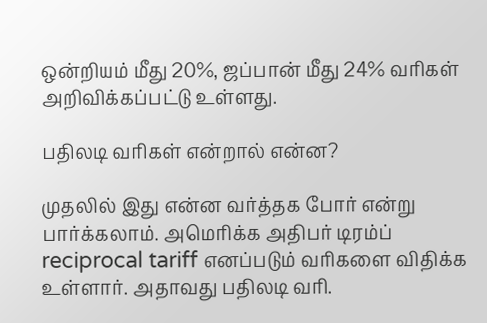ஒன்றியம் மீது 20%, ஜப்பான் மீது 24% வரிகள் அறிவிக்கப்பட்டு உள்ளது.

பதிலடி வரிகள் என்றால் என்ன?

முதலில் இது என்ன வர்த்தக போர் என்று பார்க்கலாம். அமெரிக்க அதிபர் டிரம்ப் reciprocal tariff எனப்படும் வரிகளை விதிக்க உள்ளார். அதாவது பதிலடி வரி.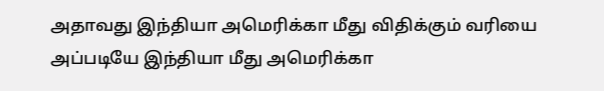அதாவது இந்தியா அமெரிக்கா மீது விதிக்கும் வரியை அப்படியே இந்தியா மீது அமெரிக்கா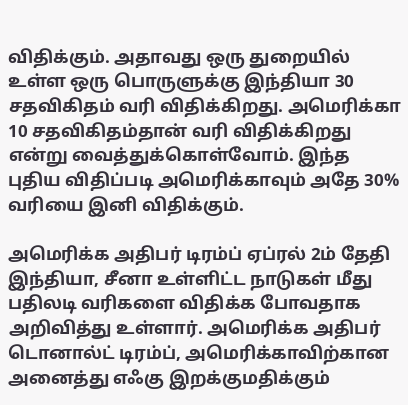விதிக்கும். அதாவது ஒரு துறையில் உள்ள ஒரு பொருளுக்கு இந்தியா 30 சதவிகிதம் வரி விதிக்கிறது. அமெரிக்கா 10 சதவிகிதம்தான் வரி விதிக்கிறது என்று வைத்துக்கொள்வோம். இந்த புதிய விதிப்படி அமெரிக்காவும் அதே 30% வரியை இனி விதிக்கும்.

அமெரிக்க அதிபர் டிரம்ப் ஏப்ரல் 2ம் தேதி இந்தியா, சீனா உள்ளிட்ட நாடுகள் மீது பதிலடி வரிகளை விதிக்க போவதாக அறிவித்து உள்ளார். அமெரிக்க அதிபர் டொனால்ட் டிரம்ப், அமெரிக்காவிற்கான அனைத்து எஃகு இறக்குமதிக்கும்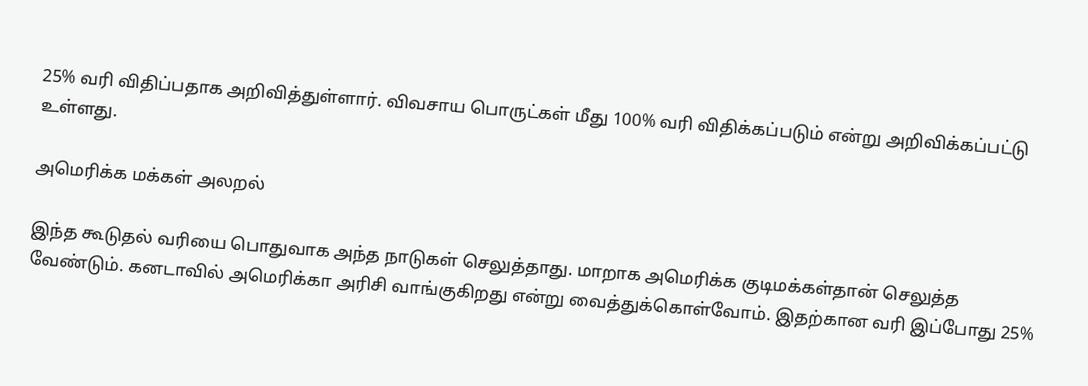25% வரி விதிப்பதாக அறிவித்துள்ளார். விவசாய பொருட்கள் மீது 100% வரி விதிக்கப்படும் என்று அறிவிக்கப்பட்டு உள்ளது.

அமெரிக்க மக்கள் அலறல்

இந்த கூடுதல் வரியை பொதுவாக அந்த நாடுகள் செலுத்தாது. மாறாக அமெரிக்க குடிமக்கள்தான் செலுத்த வேண்டும். கனடாவில் அமெரிக்கா அரிசி வாங்குகிறது என்று வைத்துக்கொள்வோம். இதற்கான வரி இப்போது 25%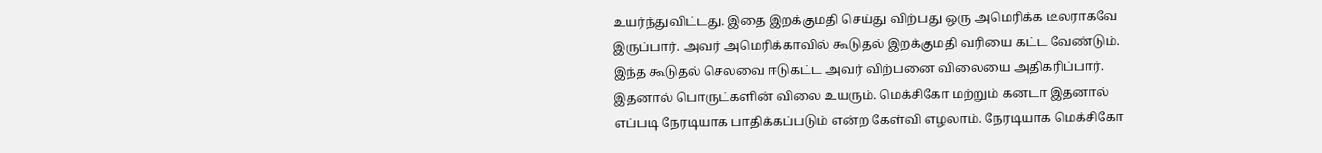உயர்ந்துவிட்டது. இதை இறக்குமதி செய்து விற்பது ஒரு அமெரிக்க டீலராகவே இருப்பார். அவர் அமெரிக்காவில் கூடுதல் இறக்குமதி வரியை கட்ட வேண்டும். இந்த கூடுதல் செலவை ஈடுகட்ட அவர் விற்பனை விலையை அதிகரிப்பார். இதனால் பொருட்களின் விலை உயரும். மெக்சிகோ மற்றும் கனடா இதனால் எப்படி நேரடியாக பாதிக்கப்படும் என்ற கேள்வி எழலாம். நேரடியாக மெக்சிகோ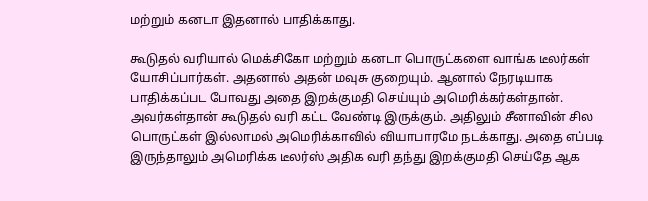மற்றும் கனடா இதனால் பாதிக்காது.

கூடுதல் வரியால் மெக்சிகோ மற்றும் கனடா பொருட்களை வாங்க டீலர்கள் யோசிப்பார்கள். அதனால் அதன் மவுசு குறையும். ஆனால் நேரடியாக பாதிக்கப்பட போவது அதை இறக்குமதி செய்யும் அமெரிக்கர்கள்தான். அவர்கள்தான் கூடுதல் வரி கட்ட வேண்டி இருக்கும். அதிலும் சீனாவின் சில பொருட்கள் இல்லாமல் அமெரிக்காவில் வியாபாரமே நடக்காது. அதை எப்படி இருந்தாலும் அமெரிக்க டீலர்ஸ் அதிக வரி தந்து இறக்குமதி செய்தே ஆக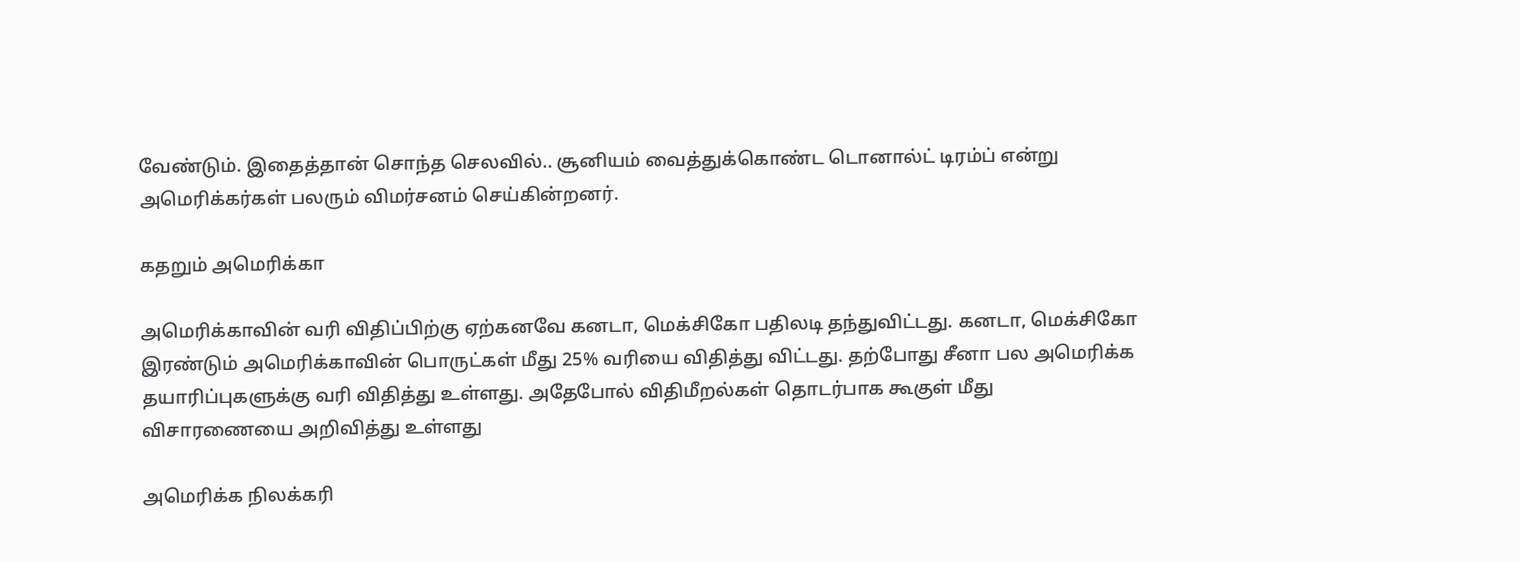வேண்டும். இதைத்தான் சொந்த செலவில்.. சூனியம் வைத்துக்கொண்ட டொனால்ட் டிரம்ப் என்று அமெரிக்கர்கள் பலரும் விமர்சனம் செய்கின்றனர்.

கதறும் அமெரிக்கா

அமெரிக்காவின் வரி விதிப்பிற்கு ஏற்கனவே கனடா, மெக்சிகோ பதிலடி தந்துவிட்டது. கனடா, மெக்சிகோ இரண்டும் அமெரிக்காவின் பொருட்கள் மீது 25% வரியை விதித்து விட்டது. தற்போது சீனா பல அமெரிக்க தயாரிப்புகளுக்கு வரி விதித்து உள்ளது. அதேபோல் விதிமீறல்கள் தொடர்பாக கூகுள் மீது விசாரணையை அறிவித்து உள்ளது

அமெரிக்க நிலக்கரி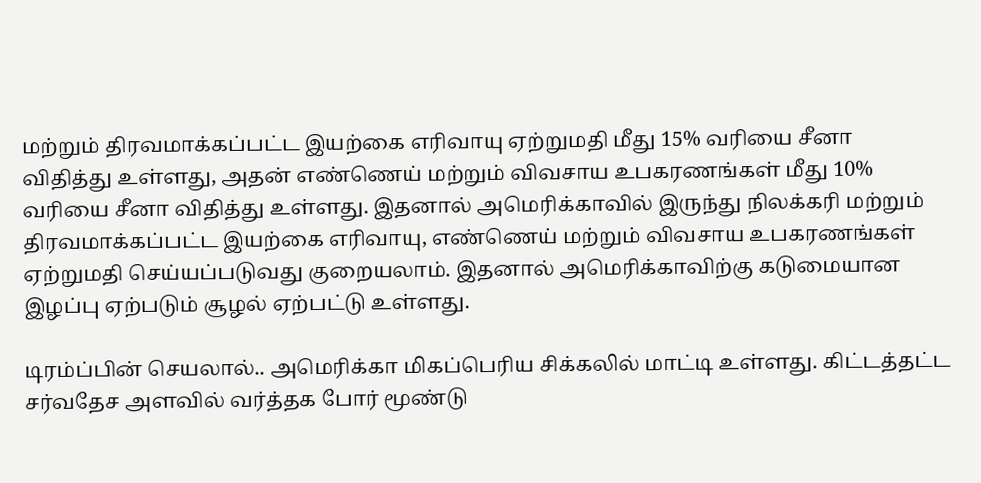மற்றும் திரவமாக்கப்பட்ட இயற்கை எரிவாயு ஏற்றுமதி மீது 15% வரியை சீனா விதித்து உள்ளது, அதன் எண்ணெய் மற்றும் விவசாய உபகரணங்கள் மீது 10% வரியை சீனா விதித்து உள்ளது. இதனால் அமெரிக்காவில் இருந்து நிலக்கரி மற்றும் திரவமாக்கப்பட்ட இயற்கை எரிவாயு, எண்ணெய் மற்றும் விவசாய உபகரணங்கள் ஏற்றுமதி செய்யப்படுவது குறையலாம். இதனால் அமெரிக்காவிற்கு கடுமையான இழப்பு ஏற்படும் சூழல் ஏற்பட்டு உள்ளது.

டிரம்ப்பின் செயலால்.. அமெரிக்கா மிகப்பெரிய சிக்கலில் மாட்டி உள்ளது. கிட்டத்தட்ட சர்வதேச அளவில் வர்த்தக போர் மூண்டு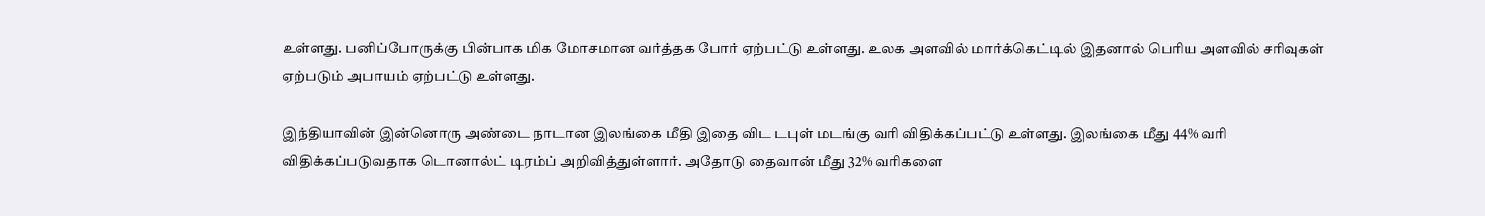உள்ளது. பனிப்போருக்கு பின்பாக மிக மோசமான வர்த்தக போர் ஏற்பட்டு உள்ளது. உலக அளவில் மார்க்கெட்டில் இதனால் பெரிய அளவில் சரிவுகள் ஏற்படும் அபாயம் ஏற்பட்டு உள்ளது.

இந்தியாவின் இன்னொரு அண்டை நாடான இலங்கை மீதி இதை விட டபுள் மடங்கு வரி விதிக்கப்பட்டு உள்ளது. இலங்கை மீது 44% வரி விதிக்கப்படுவதாக டொனால்ட் டிரம்ப் அறிவித்துள்ளார். அதோடு தைவான் மீது 32% வரிகளை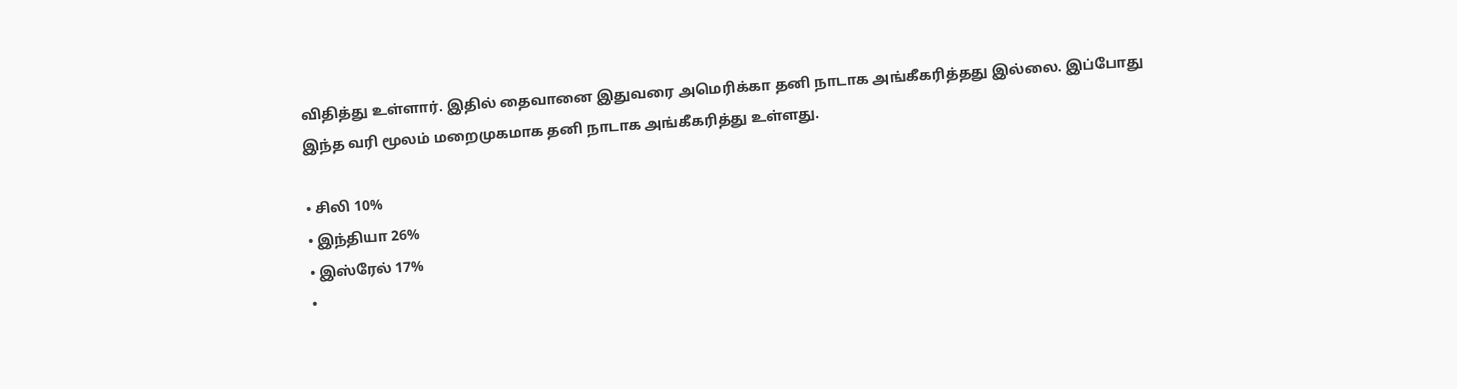விதித்து உள்ளார். இதில் தைவானை இதுவரை அமெரிக்கா தனி நாடாக அங்கீகரித்தது இல்லை. இப்போது இந்த வரி மூலம் மறைமுகமாக தனி நாடாக அங்கீகரித்து உள்ளது.

• சிலி 10%
• இந்தியா 26%
• இஸ்ரேல் 17%
•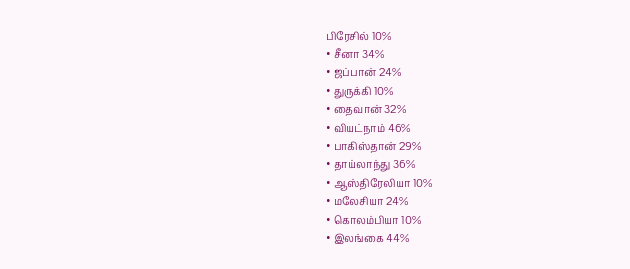பிரேசில் 10%
• சீனா 34%
• ஜப்பான் 24%
• துருக்கி 10%
• தைவான் 32%
• வியட்நாம் 46%
• பாகிஸ்தான் 29%
• தாய்லாந்து 36%
• ஆஸ்திரேலியா 10%
• மலேசியா 24%
• கொலம்பியா 10%
• இலங்கை 44%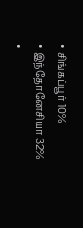• சிங்கப்பூர் 10%
• இந்தோனேசியா 32%
•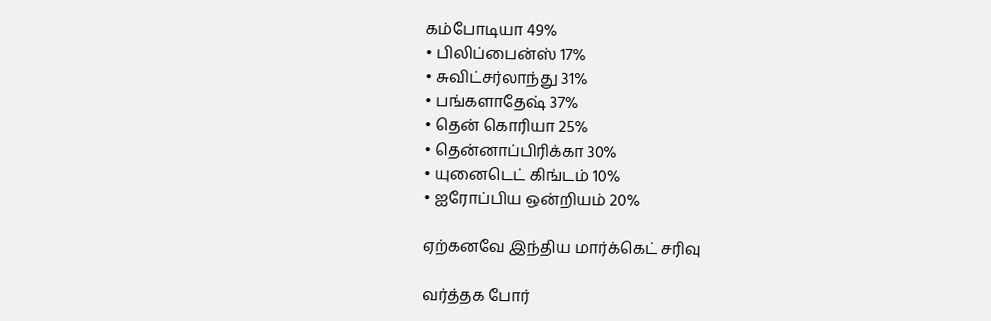கம்போடியா 49%
• பிலிப்பைன்ஸ் 17%
• சுவிட்சர்லாந்து 31%
• பங்களாதேஷ் 37%
• தென் கொரியா 25%
• தென்னாப்பிரிக்கா 30%
• யுனைடெட் கிங்டம் 10%
• ஐரோப்பிய ஒன்றியம் 20%

ஏற்கனவே இந்திய மார்க்கெட் சரிவு

வர்த்தக போர்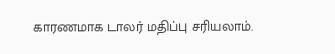காரணமாக டாலர் மதிப்பு சரியலாம்.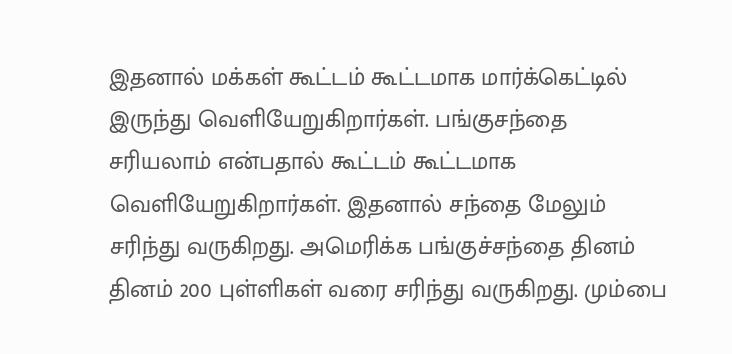இதனால் மக்கள் கூட்டம் கூட்டமாக மார்க்கெட்டில் இருந்து வெளியேறுகிறார்கள். பங்குசந்தை சரியலாம் என்பதால் கூட்டம் கூட்டமாக வெளியேறுகிறார்கள். இதனால் சந்தை மேலும் சரிந்து வருகிறது. அமெரிக்க பங்குச்சந்தை தினம் தினம் 200 புள்ளிகள் வரை சரிந்து வருகிறது. மும்பை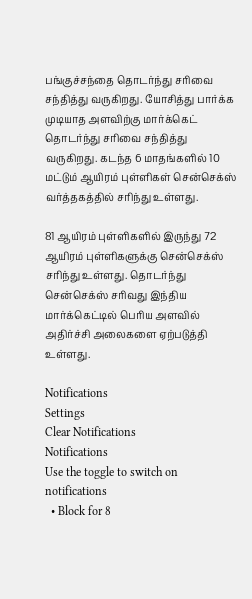பங்குச்சந்தை தொடர்ந்து சரிவை சந்தித்து வருகிறது. யோசித்து பார்க்க முடியாத அளவிற்கு மார்க்கெட் தொடர்ந்து சரிவை சந்தித்து வருகிறது. கடந்த 6 மாதங்களில் 10 மட்டும் ஆயிரம் புள்ளிகள் சென்செக்ஸ் வர்த்தகத்தில் சரிந்து உள்ளது.

81 ஆயிரம் புள்ளிகளில் இருந்து 72 ஆயிரம் புள்ளிகளுக்கு சென்செக்ஸ் சரிந்து உள்ளது. தொடர்ந்து சென்செக்ஸ் சரிவது இந்திய மார்க்கெட்டில் பெரிய அளவில் அதிர்ச்சி அலைகளை ஏற்படுத்தி உள்ளது.

Notifications
Settings
Clear Notifications
Notifications
Use the toggle to switch on notifications
  • Block for 8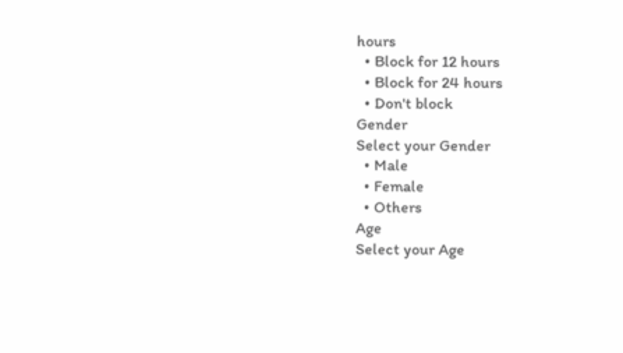hours
  • Block for 12 hours
  • Block for 24 hours
  • Don't block
Gender
Select your Gender
  • Male
  • Female
  • Others
Age
Select your Age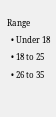Range
  • Under 18
  • 18 to 25
  • 26 to 35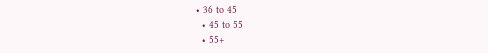• 36 to 45
  • 45 to 55
  • 55+